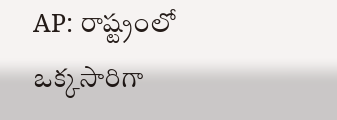AP: రాష్ట్రంలో ఒక్కసారిగా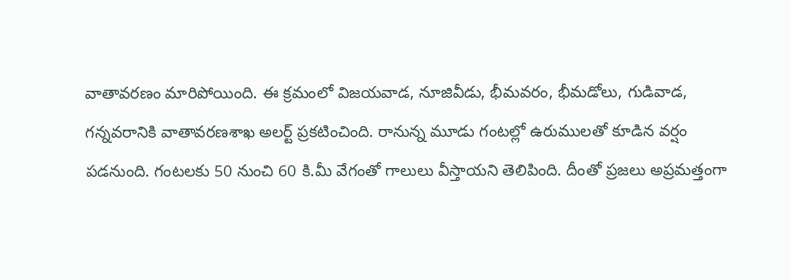వాతావరణం మారిపోయింది. ఈ క్రమంలో విజయవాడ, నూజివీడు, భీమవరం, భీమడోలు, గుడివాడ, గన్నవరానికి వాతావరణశాఖ అలర్ట్ ప్రకటించింది. రానున్న మూడు గంటల్లో ఉరుములతో కూడిన వర్షం పడనుంది. గంటలకు 50 నుంచి 60 కి.మీ వేగంతో గాలులు వీస్తాయని తెలిపింది. దీంతో ప్రజలు అప్రమత్తంగా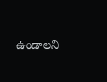ఉండాలని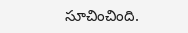సూచించింది.